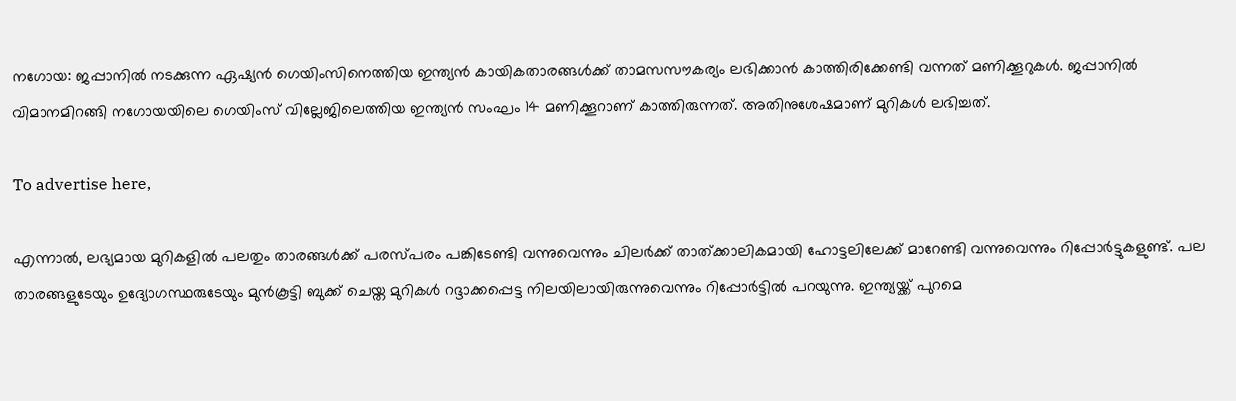നഗോയ: ജപ്പാനിൽ നടക്കുന്ന ഏഷ്യൻ ഗെയിംസിനെത്തിയ ഇന്ത്യൻ കായികതാരങ്ങൾക്ക് താമസസൗകര്യം ലഭിക്കാൻ കാത്തിരിക്കേണ്ടി വന്നത് മണിക്കൂറുകൾ. ജപ്പാനിൽ വിമാനമിറങ്ങി നഗോയയിലെ ഗെയിംസ് വില്ലേജിലെത്തിയ ഇന്ത്യൻ സംഘം 14 മണിക്കൂറാണ് കാത്തിരുന്നത്. അതിനുശേഷമാണ് മുറികൾ ലഭിച്ചത്.

To advertise here,

എന്നാൽ, ലഭ്യമായ മുറികളിൽ പലതും താരങ്ങൾക്ക് പരസ്പരം പങ്കിടേണ്ടി വന്നുവെന്നും ചിലർക്ക് താത്ക്കാലികമായി ഹോട്ടലിലേക്ക് മാറേണ്ടി വന്നുവെന്നും റിപ്പോർട്ടുകളുണ്ട്. പല താരങ്ങളുടേയും ഉദ്യോഗസ്ഥരുടേയും മുൻകൂട്ടി ബുക്ക് ചെയ്ത മുറികൾ റദ്ദാക്കപ്പെട്ട നിലയിലായിരുന്നുവെന്നും റിപ്പോർട്ടിൽ പറയുന്നു. ഇന്ത്യയ്ക്ക് പുറമെ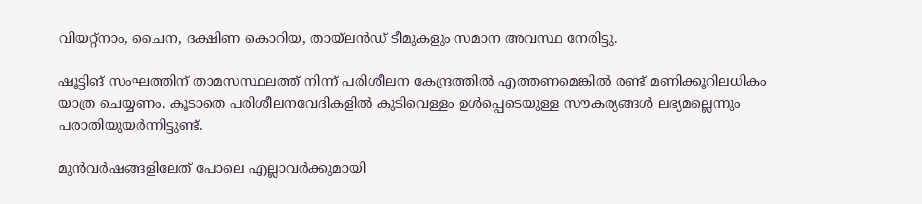വിയറ്റ്‌നാം, ചൈന, ദക്ഷിണ കൊറിയ, തായ്‌ലൻഡ് ടീമുകളും സമാന അവസ്ഥ നേരിട്ടു.

ഷൂട്ടിങ് സംഘത്തിന് താമസസ്ഥലത്ത് നിന്ന് പരിശീലന കേന്ദ്രത്തിൽ എത്തണമെങ്കിൽ രണ്ട് മണിക്കൂറിലധികം യാത്ര ചെയ്യണം. കൂടാതെ പരിശീലനവേദികളിൽ കുടിവെള്ളം ഉൾപ്പെടെയുള്ള സൗകര്യങ്ങൾ ലഭ്യമല്ലെന്നും പരാതിയുയർന്നിട്ടുണ്ട്.

മുൻവർഷങ്ങളിലേത് പോലെ എല്ലാവർക്കുമായി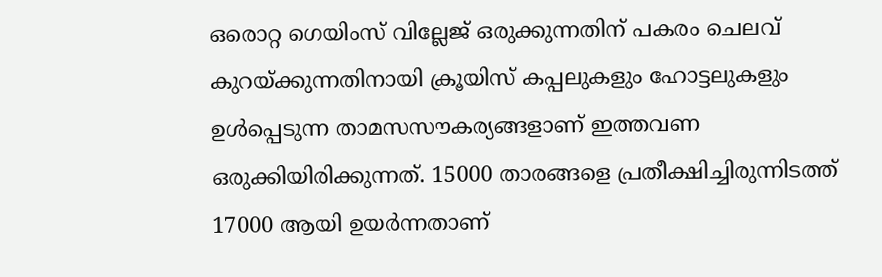ഒരൊറ്റ ഗെയിംസ് വില്ലേജ് ഒരുക്കുന്നതിന് പകരം ചെലവ് കുറയ്ക്കുന്നതിനായി ക്രൂയിസ് കപ്പലുകളും ഹോട്ടലുകളും ഉൾപ്പെടുന്ന താമസസൗകര്യങ്ങളാണ് ഇത്തവണ ഒരുക്കിയിരിക്കുന്നത്. 15000 താരങ്ങളെ പ്രതീക്ഷിച്ചിരുന്നിടത്ത് 17000 ആയി ഉയർന്നതാണ്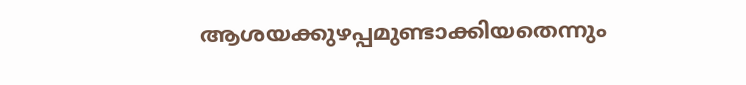ആശയക്കുഴപ്പമുണ്ടാക്കിയതെന്നും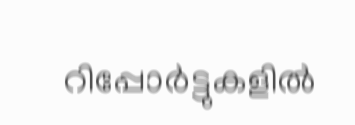റിപ്പോർട്ടുകളിൽ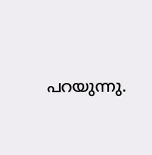പറയുന്നു.